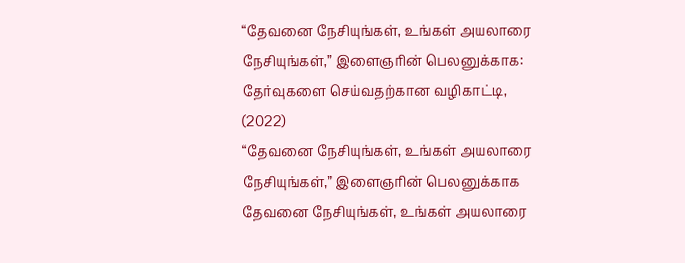“தேவனை நேசியுங்கள், உங்கள் அயலாரை நேசியுங்கள்,” இளைஞரின் பெலனுக்காக: தேர்வுகளை செய்வதற்கான வழிகாட்டி, (2022)
“தேவனை நேசியுங்கள், உங்கள் அயலாரை நேசியுங்கள்,” இளைஞரின் பெலனுக்காக
தேவனை நேசியுங்கள், உங்கள் அயலாரை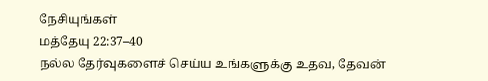நேசியுங்கள்
மத்தேயு 22:37–40
நல்ல தேர்வுகளைச் செய்ய உங்களுக்கு உதவ, தேவன்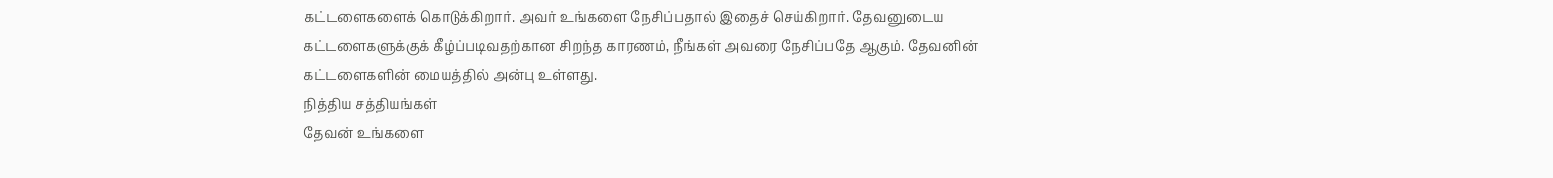கட்டளைகளைக் கொடுக்கிறார். அவர் உங்களை நேசிப்பதால் இதைச் செய்கிறார். தேவனுடைய கட்டளைகளுக்குக் கீழ்ப்படிவதற்கான சிறந்த காரணம், நீங்கள் அவரை நேசிப்பதே ஆகும். தேவனின் கட்டளைகளின் மையத்தில் அன்பு உள்ளது.
நித்திய சத்தியங்கள்
தேவன் உங்களை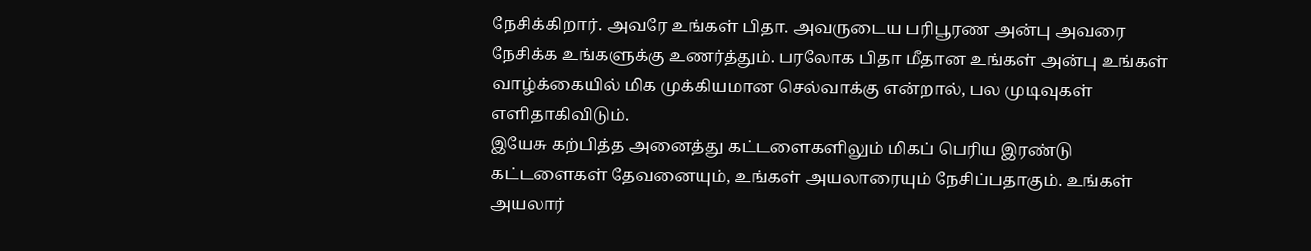நேசிக்கிறார். அவரே உங்கள் பிதா. அவருடைய பரிபூரண அன்பு அவரை நேசிக்க உங்களுக்கு உணர்த்தும். பரலோக பிதா மீதான உங்கள் அன்பு உங்கள் வாழ்க்கையில் மிக முக்கியமான செல்வாக்கு என்றால், பல முடிவுகள் எளிதாகிவிடும்.
இயேசு கற்பித்த அனைத்து கட்டளைகளிலும் மிகப் பெரிய இரண்டு கட்டளைகள் தேவனையும், உங்கள் அயலாரையும் நேசிப்பதாகும். உங்கள் அயலார்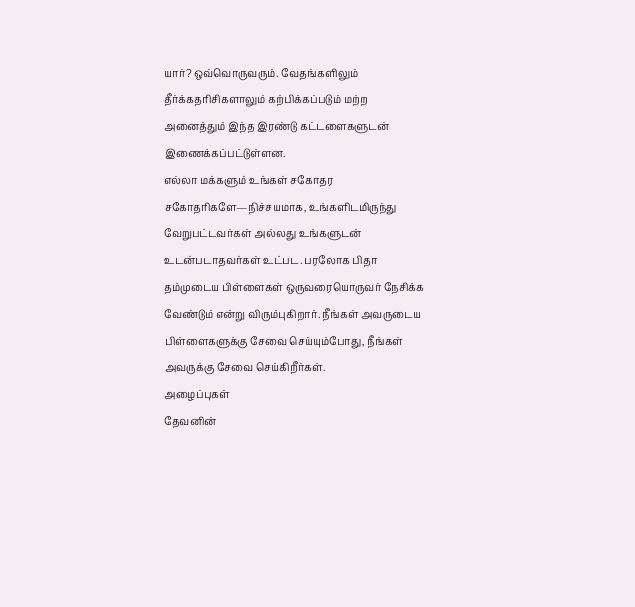யார்? ஒவ்வொருவரும். வேதங்களிலும் தீர்க்கதரிசிகளாலும் கற்பிக்கப்படும் மற்ற அனைத்தும் இந்த இரண்டு கட்டளைகளுடன் இணைக்கப்பட்டுள்ளன.
எல்லா மக்களும் உங்கள் சகோதர சகோதரிகளே—நிச்சயமாக, உங்களிடமிருந்து வேறுபட்டவர்கள் அல்லது உங்களுடன் உடன்படாதவர்கள் உட்பட. பரலோக பிதா தம்முடைய பிள்ளைகள் ஒருவரையொருவர் நேசிக்க வேண்டும் என்று விரும்புகிறார். நீங்கள் அவருடைய பிள்ளைகளுக்கு சேவை செய்யும்போது, நீங்கள் அவருக்கு சேவை செய்கிறீர்கள்.
அழைப்புகள்
தேவனின்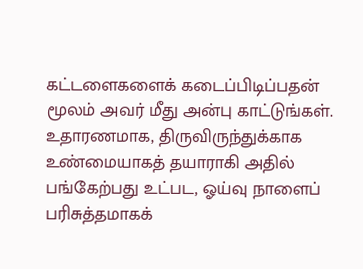கட்டளைகளைக் கடைப்பிடிப்பதன் மூலம் அவர் மீது அன்பு காட்டுங்கள். உதாரணமாக, திருவிருந்துக்காக உண்மையாகத் தயாராகி அதில் பங்கேற்பது உட்பட, ஓய்வு நாளைப் பரிசுத்தமாகக்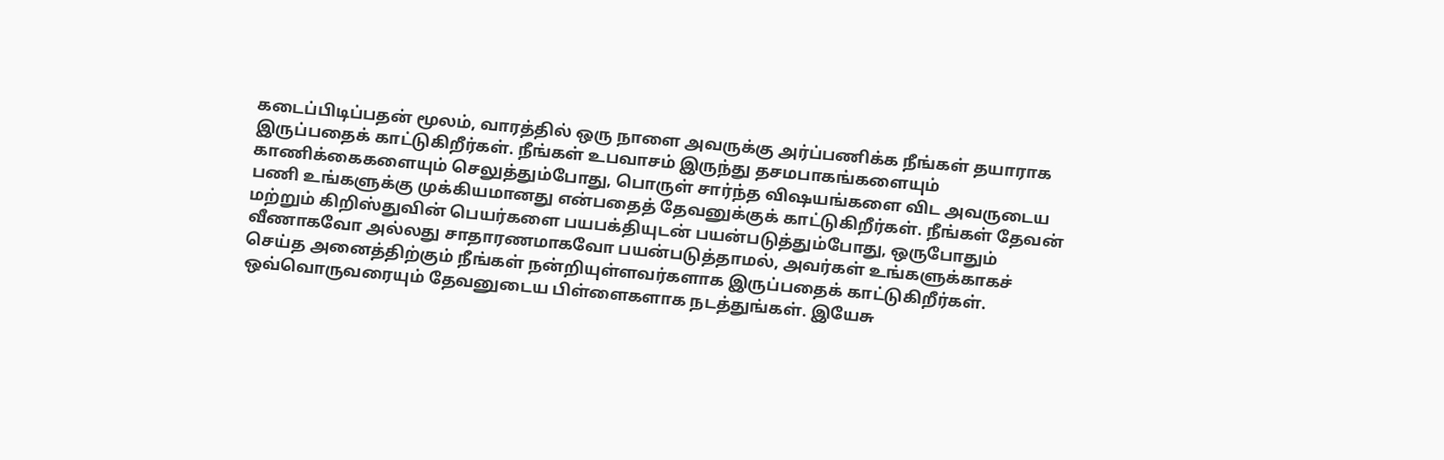கடைப்பிடிப்பதன் மூலம், வாரத்தில் ஒரு நாளை அவருக்கு அர்ப்பணிக்க நீங்கள் தயாராக இருப்பதைக் காட்டுகிறீர்கள். நீங்கள் உபவாசம் இருந்து தசமபாகங்களையும் காணிக்கைகளையும் செலுத்தும்போது, பொருள் சார்ந்த விஷயங்களை விட அவருடைய பணி உங்களுக்கு முக்கியமானது என்பதைத் தேவனுக்குக் காட்டுகிறீர்கள். நீங்கள் தேவன் மற்றும் கிறிஸ்துவின் பெயர்களை பயபக்தியுடன் பயன்படுத்தும்போது, ஒருபோதும் வீணாகவோ அல்லது சாதாரணமாகவோ பயன்படுத்தாமல், அவர்கள் உங்களுக்காகச் செய்த அனைத்திற்கும் நீங்கள் நன்றியுள்ளவர்களாக இருப்பதைக் காட்டுகிறீர்கள்.
ஒவ்வொருவரையும் தேவனுடைய பிள்ளைகளாக நடத்துங்கள். இயேசு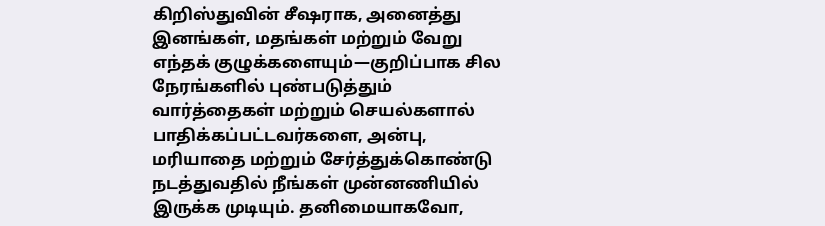கிறிஸ்துவின் சீஷராக, அனைத்து இனங்கள், மதங்கள் மற்றும் வேறு எந்தக் குழுக்களையும்—குறிப்பாக சில நேரங்களில் புண்படுத்தும் வார்த்தைகள் மற்றும் செயல்களால் பாதிக்கப்பட்டவர்களை, அன்பு, மரியாதை மற்றும் சேர்த்துக்கொண்டு நடத்துவதில் நீங்கள் முன்னணியில் இருக்க முடியும். தனிமையாகவோ,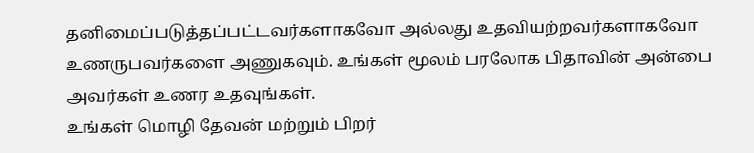தனிமைப்படுத்தப்பட்டவர்களாகவோ அல்லது உதவியற்றவர்களாகவோ உணருபவர்களை அணுகவும். உங்கள் மூலம் பரலோக பிதாவின் அன்பை அவர்கள் உணர உதவுங்கள்.
உங்கள் மொழி தேவன் மற்றும் பிறர்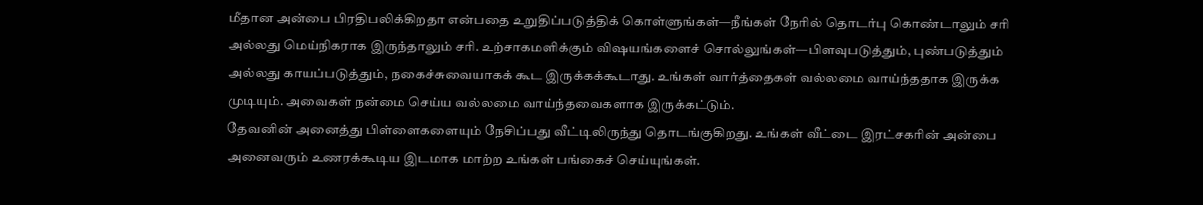மீதான அன்பை பிரதிபலிக்கிறதா என்பதை உறுதிப்படுத்திக் கொள்ளுங்கள்—நீங்கள் நேரில் தொடர்பு கொண்டாலும் சரி அல்லது மெய்நிகராக இருந்தாலும் சரி. உற்சாகமளிக்கும் விஷயங்களைச் சொல்லுங்கள்—பிளவுபடுத்தும், புண்படுத்தும் அல்லது காயப்படுத்தும், நகைச்சுவையாகக் கூட இருக்கக்கூடாது. உங்கள் வார்த்தைகள் வல்லமை வாய்ந்ததாக இருக்க முடியும். அவைகள் நன்மை செய்ய வல்லமை வாய்ந்தவைகளாக இருக்கட்டும்.
தேவனின் அனைத்து பிள்ளைகளையும் நேசிப்பது வீட்டிலிருந்து தொடங்குகிறது. உங்கள் வீட்டை இரட்சகரின் அன்பை அனைவரும் உணரக்கூடிய இடமாக மாற்ற உங்கள் பங்கைச் செய்யுங்கள்.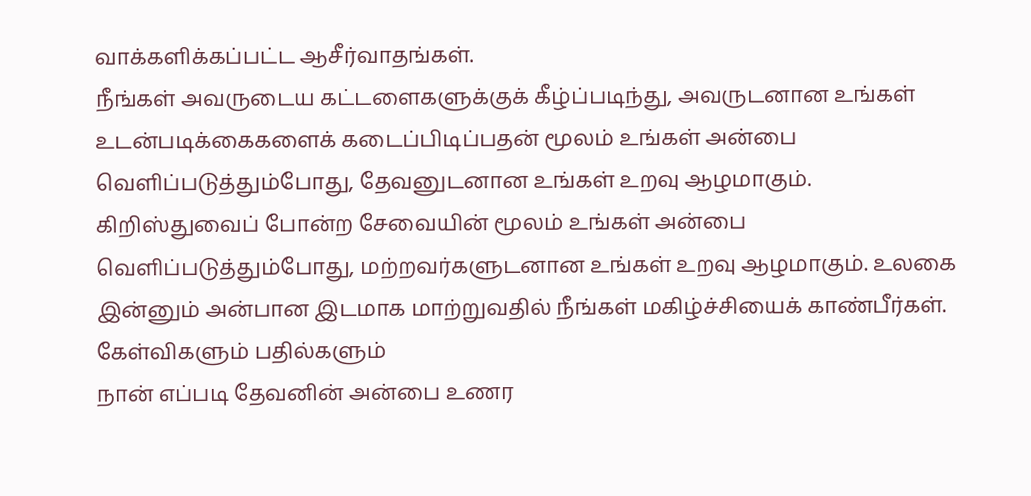வாக்களிக்கப்பட்ட ஆசீர்வாதங்கள்.
நீங்கள் அவருடைய கட்டளைகளுக்குக் கீழ்ப்படிந்து, அவருடனான உங்கள் உடன்படிக்கைகளைக் கடைப்பிடிப்பதன் மூலம் உங்கள் அன்பை வெளிப்படுத்தும்போது, தேவனுடனான உங்கள் உறவு ஆழமாகும்.
கிறிஸ்துவைப் போன்ற சேவையின் மூலம் உங்கள் அன்பை வெளிப்படுத்தும்போது, மற்றவர்களுடனான உங்கள் உறவு ஆழமாகும். உலகை இன்னும் அன்பான இடமாக மாற்றுவதில் நீங்கள் மகிழ்ச்சியைக் காண்பீர்கள்.
கேள்விகளும் பதில்களும்
நான் எப்படி தேவனின் அன்பை உணர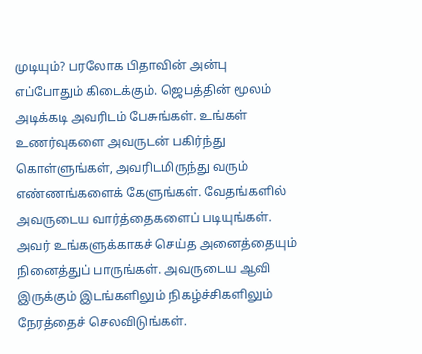முடியும்? பரலோக பிதாவின் அன்பு எப்போதும் கிடைக்கும். ஜெபத்தின் மூலம் அடிக்கடி அவரிடம் பேசுங்கள். உங்கள் உணர்வுகளை அவருடன் பகிர்ந்து கொள்ளுங்கள், அவரிடமிருந்து வரும் எண்ணங்களைக் கேளுங்கள். வேதங்களில் அவருடைய வார்த்தைகளைப் படியுங்கள். அவர் உங்களுக்காகச் செய்த அனைத்தையும் நினைத்துப் பாருங்கள். அவருடைய ஆவி இருக்கும் இடங்களிலும் நிகழ்ச்சிகளிலும் நேரத்தைச் செலவிடுங்கள்.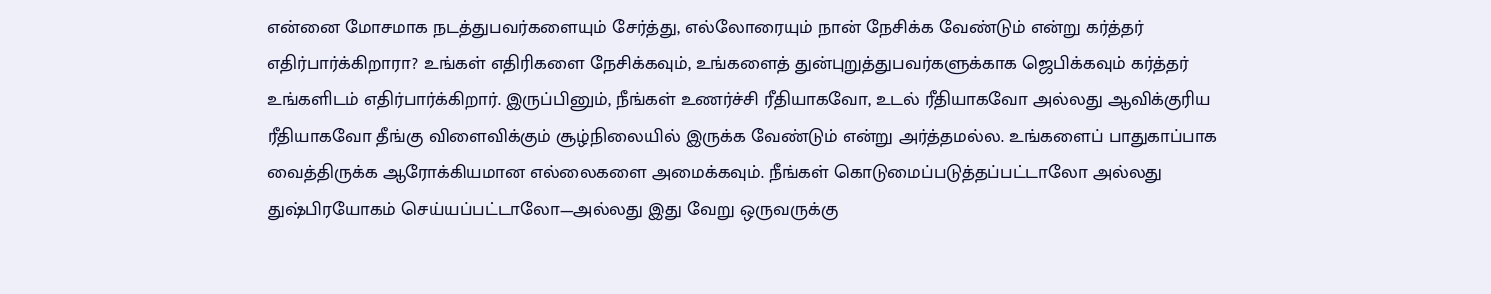என்னை மோசமாக நடத்துபவர்களையும் சேர்த்து, எல்லோரையும் நான் நேசிக்க வேண்டும் என்று கர்த்தர் எதிர்பார்க்கிறாரா? உங்கள் எதிரிகளை நேசிக்கவும், உங்களைத் துன்புறுத்துபவர்களுக்காக ஜெபிக்கவும் கர்த்தர் உங்களிடம் எதிர்பார்க்கிறார். இருப்பினும், நீங்கள் உணர்ச்சி ரீதியாகவோ, உடல் ரீதியாகவோ அல்லது ஆவிக்குரிய ரீதியாகவோ தீங்கு விளைவிக்கும் சூழ்நிலையில் இருக்க வேண்டும் என்று அர்த்தமல்ல. உங்களைப் பாதுகாப்பாக வைத்திருக்க ஆரோக்கியமான எல்லைகளை அமைக்கவும். நீங்கள் கொடுமைப்படுத்தப்பட்டாலோ அல்லது துஷ்பிரயோகம் செய்யப்பட்டாலோ—அல்லது இது வேறு ஒருவருக்கு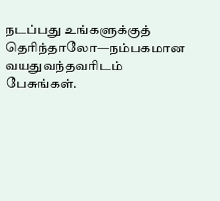நடப்பது உங்களுக்குத் தெரிந்தாலோ—நம்பகமான வயதுவந்தவரிடம் பேசுங்கள்.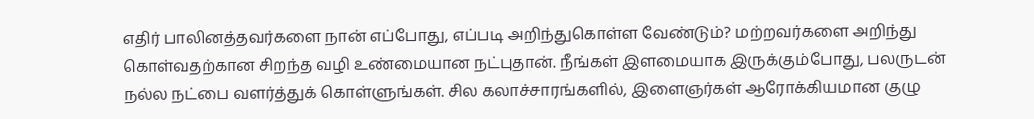எதிர் பாலினத்தவர்களை நான் எப்போது, எப்படி அறிந்துகொள்ள வேண்டும்? மற்றவர்களை அறிந்து கொள்வதற்கான சிறந்த வழி உண்மையான நட்புதான். நீங்கள் இளமையாக இருக்கும்போது, பலருடன் நல்ல நட்பை வளர்த்துக் கொள்ளுங்கள். சில கலாச்சாரங்களில், இளைஞர்கள் ஆரோக்கியமான குழு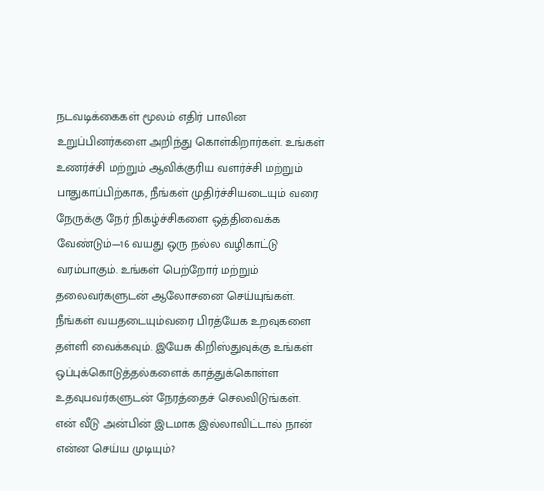நடவடிக்கைகள் மூலம் எதிர் பாலின உறுப்பினர்களை அறிந்து கொள்கிறார்கள். உங்கள் உணர்ச்சி மற்றும் ஆவிக்குரிய வளர்ச்சி மற்றும் பாதுகாப்பிற்காக, நீங்கள் முதிர்ச்சியடையும் வரை நேருக்கு நேர் நிகழ்ச்சிகளை ஒத்திவைக்க வேண்டும்—16 வயது ஒரு நல்ல வழிகாட்டு வரம்பாகும். உங்கள் பெற்றோர் மற்றும் தலைவர்களுடன் ஆலோசனை செய்யுங்கள். நீங்கள் வயதடையும்வரை பிரத்யேக உறவுகளை தள்ளி வைக்கவும். இயேசு கிறிஸ்துவுக்கு உங்கள் ஒப்புக்கொடுத்தல்களைக் காத்துக்கொள்ள உதவுபவர்களுடன் நேரத்தைச் செலவிடுங்கள்.
என் வீடு அன்பின் இடமாக இல்லாவிட்டால் நான் என்ன செய்ய முடியும்?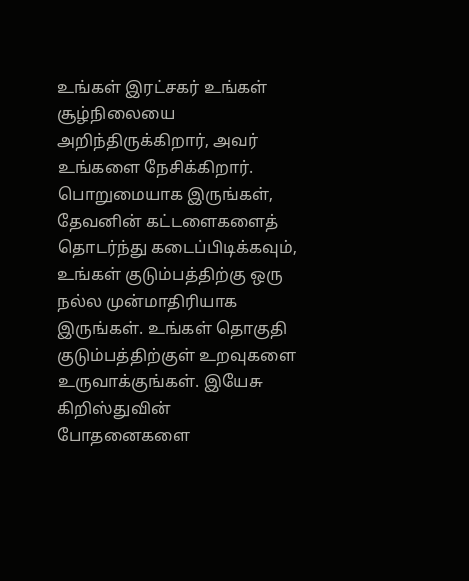உங்கள் இரட்சகர் உங்கள் சூழ்நிலையை அறிந்திருக்கிறார், அவர் உங்களை நேசிக்கிறார். பொறுமையாக இருங்கள், தேவனின் கட்டளைகளைத் தொடர்ந்து கடைப்பிடிக்கவும், உங்கள் குடும்பத்திற்கு ஒரு நல்ல முன்மாதிரியாக இருங்கள். உங்கள் தொகுதி குடும்பத்திற்குள் உறவுகளை உருவாக்குங்கள். இயேசு கிறிஸ்துவின் போதனைகளை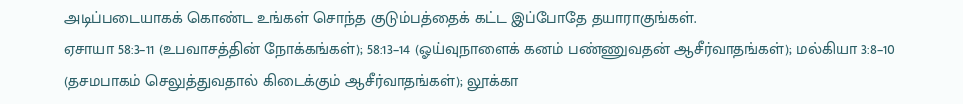அடிப்படையாகக் கொண்ட உங்கள் சொந்த குடும்பத்தைக் கட்ட இப்போதே தயாராகுங்கள்.
ஏசாயா 58:3–11 (உபவாசத்தின் நோக்கங்கள்); 58:13–14 (ஓய்வுநாளைக் கனம் பண்ணுவதன் ஆசீர்வாதங்கள்); மல்கியா 3:8–10 (தசமபாகம் செலுத்துவதால் கிடைக்கும் ஆசீர்வாதங்கள்); லூக்கா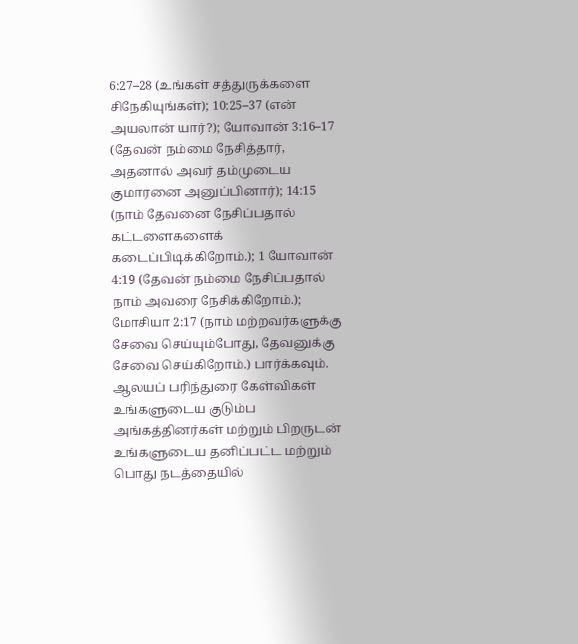6:27–28 (உங்கள் சத்துருக்களை சிநேகியுங்கள்); 10:25–37 (என் அயலான் யார்?); யோவான் 3:16–17 (தேவன் நம்மை நேசித்தார், அதனால் அவர் தம்முடைய குமாரனை அனுப்பினார்); 14:15 (நாம் தேவனை நேசிப்பதால் கட்டளைகளைக் கடைப்பிடிக்கிறோம்.); 1 யோவான் 4:19 (தேவன் நம்மை நேசிப்பதால் நாம் அவரை நேசிக்கிறோம்.); மோசியா 2:17 (நாம் மற்றவர்களுக்கு சேவை செய்யும்போது, தேவனுக்கு சேவை செய்கிறோம்.) பார்க்கவும்.
ஆலயப் பரிந்துரை கேள்விகள்
உங்களுடைய குடும்ப அங்கத்தினர்கள் மற்றும் பிறருடன் உங்களுடைய தனிப்பட்ட மற்றும் பொது நடத்தையில்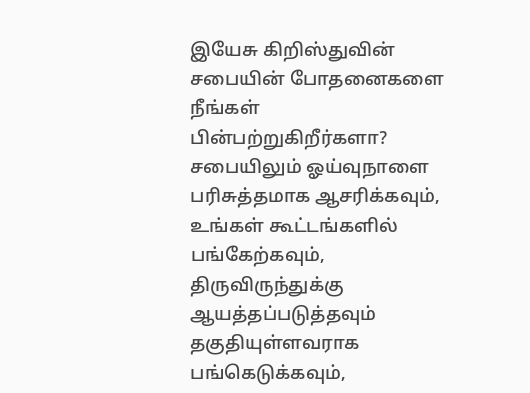இயேசு கிறிஸ்துவின் சபையின் போதனைகளை நீங்கள் பின்பற்றுகிறீர்களா?
சபையிலும் ஓய்வுநாளை பரிசுத்தமாக ஆசரிக்கவும், உங்கள் கூட்டங்களில் பங்கேற்கவும், திருவிருந்துக்கு ஆயத்தப்படுத்தவும் தகுதியுள்ளவராக பங்கெடுக்கவும்,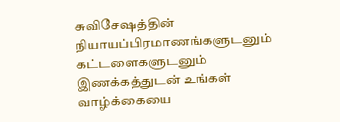சுவிசேஷத்தின் நியாயப்பிரமாணங்களுடனும் கட்டளைகளுடனும் இணக்கத்துடன் உங்கள் வாழ்க்கையை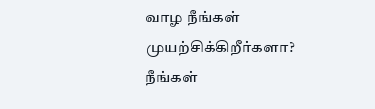வாழ நீங்கள் முயற்சிக்கிறீர்களா?
நீங்கள்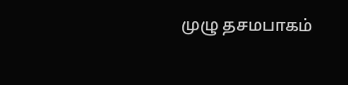முழு தசமபாகம்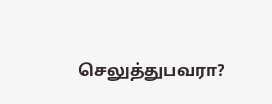செலுத்துபவரா?